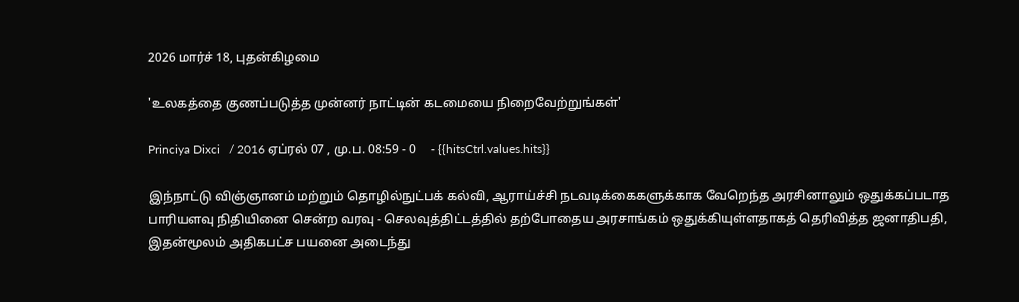2026 மார்ச் 18, புதன்கிழமை

'உலகத்தை குணப்படுத்த முன்னர் நாட்டின் கடமையை நிறைவேற்றுங்கள்'

Princiya Dixci   / 2016 ஏப்ரல் 07 , மு.ப. 08:59 - 0     - {{hitsCtrl.values.hits}}

இந்நாட்டு விஞ்ஞானம் மற்றும் தொழில்நுட்பக் கல்வி, ஆராய்ச்சி நடவடிக்கைகளுக்காக வேறெந்த அரசினாலும் ஒதுக்கப்படாத பாரியளவு நிதியினை சென்ற வரவு - செலவுத்திட்டத்தில் தற்போதைய அரசாங்கம் ஒதுக்கியுள்ளதாகத் தெரிவித்த ஜனாதிபதி, இதன்மூலம் அதிகபட்ச பயனை அடைந்து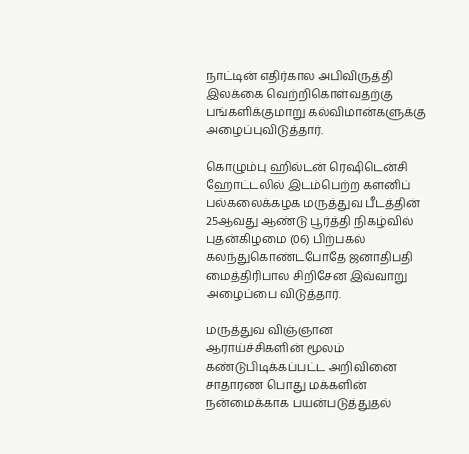நாட்டின் எதிர்கால அபிவிருத்தி இலக்கை வெற்றிகொள்வதற்கு பங்களிக்குமாறு கல்விமான்களுக்கு அழைப்புவிடுத்தார்.

கொழும்பு ஹில்டன் ரெஷிடென்சி ஹோட்டலில் இடம்பெற்ற களனிப் பல்கலைக்கழக மருத்துவ பீடத்தின் 25ஆவது ஆண்டு பூர்த்தி நிகழ்வில் புதன்கிழமை (06) பிற்பகல் கலந்துகொண்டபோதே ஜனாதிபதி மைத்திரிபால சிறிசேன இவ்வாறு அழைப்பை விடுத்தார்.

மருத்துவ விஞ்ஞான ஆராய்ச்சிகளின் மூலம் கண்டுபிடிக்கப்பட்ட அறிவினை சாதாரண பொது மக்களின் நன்மைக்காக பயன்படுத்துதல்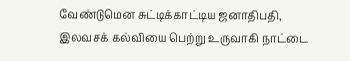வேண்டுமென சுட்டிக்காட்டிய ஜனாதிபதி, இலவசக் கல்வியை பெற்று உருவாகி நாட்டை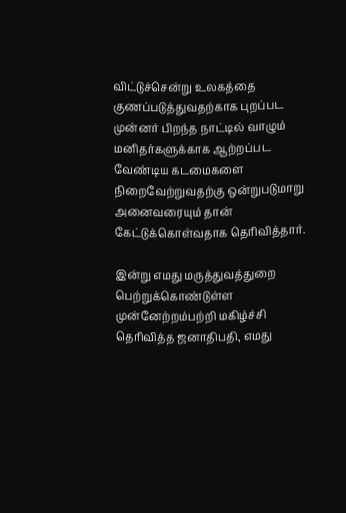விட்டுச்சென்று உலகத்தை குணப்படுத்துவதற்காக புறப்பட முன்னர் பிறந்த நாட்டில் வாழும் மனிதர்களுக்காக ஆற்றப்பட வேண்டிய கடமைகளை நிறைவேற்றுவதற்கு ஒன்றுபடுமாறு அனைவரையும் தான் கேட்டுக்கொள்வதாக தெரிவித்தார்.

இன்று எமது மருத்துவத்துறை பெற்றுக்கொண்டுள்ள முன்னேற்றம்பற்றி மகிழ்ச்சி தெரிவித்த ஜனாதிபதி, எமது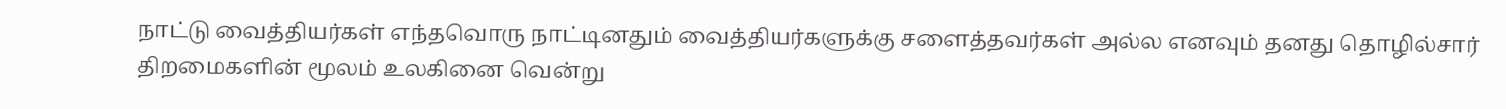நாட்டு வைத்தியர்கள் எந்தவொரு நாட்டினதும் வைத்தியர்களுக்கு சளைத்தவர்கள் அல்ல எனவும் தனது தொழில்சார் திறமைகளின் மூலம் உலகினை வென்று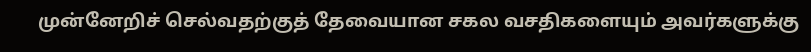முன்னேறிச் செல்வதற்குத் தேவையான சகல வசதிகளையும் அவர்களுக்கு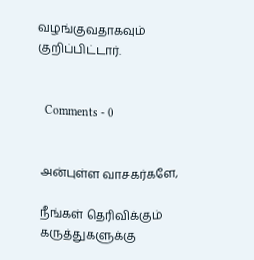வழங்குவதாகவும் குறிப்பிட்டார்.


  Comments - 0


அன்புள்ள வாசகர்களே,

நீங்கள் தெரிவிக்கும் கருத்துகளுக்கு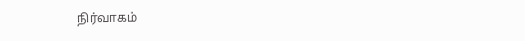நிர்வாகம்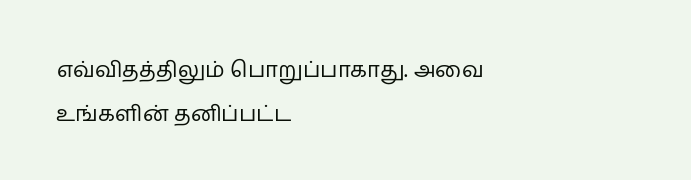எவ்விதத்திலும் பொறுப்பாகாது. அவை உங்களின் தனிப்பட்ட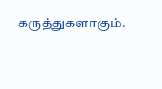கருத்துகளாகும்.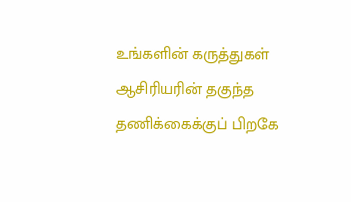உங்களின் கருத்துகள் ஆசிரியரின் தகுந்த தணிக்கைக்குப் பிறகே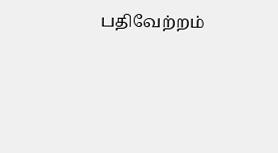பதிவேற்றம்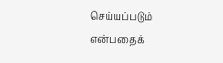செய்யப்படும் என்பதைக்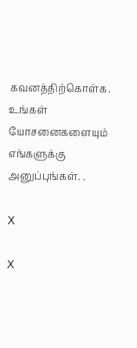கவனத்திற்கொள்க. உங்கள் யோசனைகளையும் எங்களுக்கு அனுப்புங்கள். .

X

X